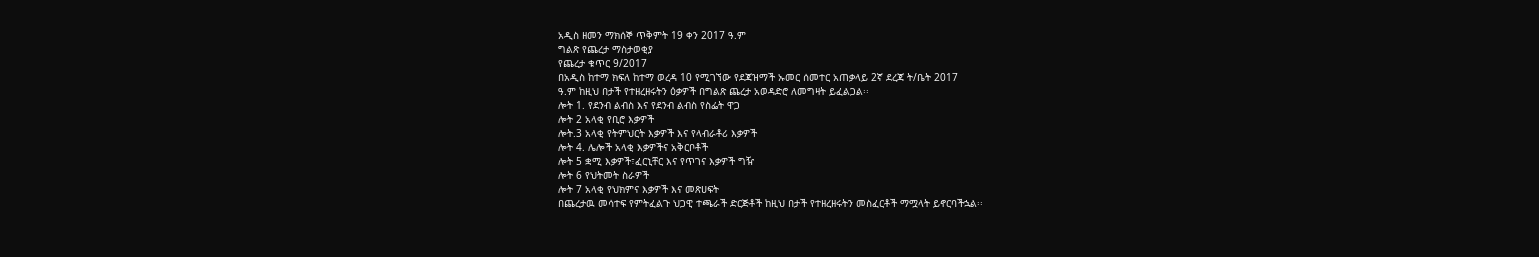አዲስ ዘመን ማክሰኞ ጥቅምት 19 ቀን 2017 ዓ.ም
ግልጽ የጨረታ ማስታወቂያ
የጨረታ ቁጥር 9/2017
በአዲስ ከተማ ክፍለ ከተማ ወረዳ 10 የሚገኘው የደጃዝማች ኡመር ሰመተር አጠቃላይ 2ኛ ደረጃ ት/ቤት 2017
ዓ.ም ከዚህ በታች የተዘረዘሩትን ዕቃዎች በግልጽ ጨረታ አወዳድሮ ለመግዛት ይፈልጋል፡፡
ሎት 1. የደንብ ልብስ እና የደንብ ልብስ የስፌት ዋጋ
ሎት 2 አላቂ የቢሮ እቃዎች
ሎት.3 አላቂ የትምህርት እቃዎች እና የላብራቶሪ እቃዎች
ሎት 4. ሌሎች አላቂ እቃዎችና አቅርቦቶች
ሎት 5 ቋሚ እቃዎች፣ፈርኒቸር እና የጥገና እቃዎች ግዥ
ሎት 6 የህትመት ስራዎች
ሎት 7 አላቂ የህክምና እቃዎች እና መጽሀፍት
በጨረታዉ መሳተፍ የምትፈልጉ ህጋዊ ተጫራች ድርጅቶች ከዚህ በታች የተዘረዘሩትን መስፈርቶች ማሟላት ይኖርባችኋል፡፡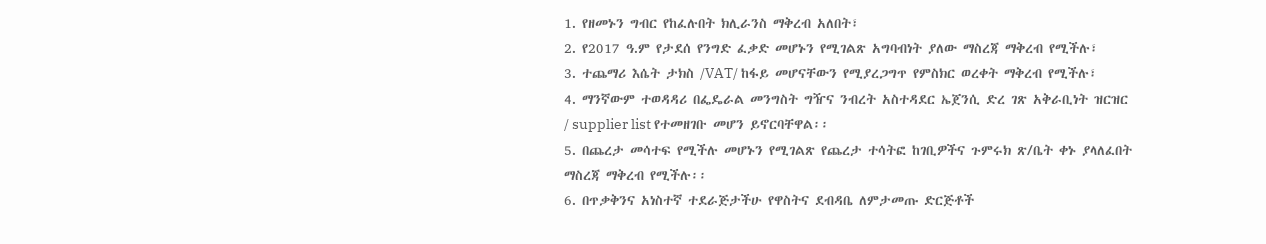1. የዘመኑን ግብር የከፈሉበት ክሊራንስ ማቅረብ አለበት፣
2. የ2017 ዓ.ም የታደሰ የንግድ ፈቃድ መሆኑን የሚገልጽ አግባብነት ያለው ማስረጃ ማቅረብ የሚችሉ፣
3. ተጨማሪ እሴት ታክስ /VAT/ ከፋይ መሆናቸውን የሚያረጋግጥ የምስክር ወረቀት ማቅረብ የሚችሉ፣
4. ማንኛውም ተወዳዳሪ በፌዴራል መንግስት ግዥና ንብረት አስተዳደር ኤጀንሲ ድረ ገጽ አቅራቢነት ዝርዝር
/ supplier list የተመዘገቡ መሆን ይኖርባቸዋል፡፡
5. በጨረታ መሳተፍ የሚችሉ መሆኑን የሚገልጽ የጨረታ ተሳትፎ ከገቢዎችና ጉምሩክ ጽ/ቤት ቀኑ ያላለፈበት
ማስረጃ ማቅረብ የሚችሉ፡፡
6. በጥቃቅንና አነስተኛ ተደራጅታችሁ የዋስትና ደብዳቤ ለምታመጡ ድርጅቶች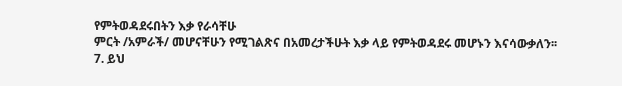የምትወዳደሩበትን እቃ የራሳቸሁ
ምርት /አምራች/ መሆናቸሁን የሚገልጽና በአመረታችሁት እቃ ላይ የምትወዳደሩ መሆኑን እናሳውቃለን፡፡
7. ይህ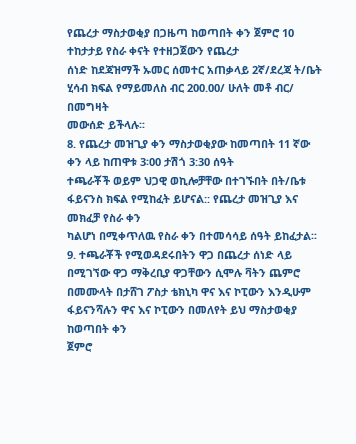የጨረታ ማስታወቂያ በጋዜጣ ከወጣበት ቀን ጀምሮ 10 ተከታታይ የስራ ቀናት የተዘጋጀውን የጨረታ
ሰነድ ከደጃዝማች ኡመር ሰመተር አጠቃላይ 2ኛ/ደረጃ ት/ቤት ሂሳብ ክፍል የማይመለስ ብር 200.00/ ሁለት መቶ ብር/ በመግዛት
መውሰድ ይችላሉ፡፡
8. የጨረታ መዝጊያ ቀን ማስታወቂያው ከመጣበት 11 ኛው ቀን ላይ ከጠዋቱ 3፡00 ታሽጎ 3:30 ሰዓት
ተጫራቾች ወይም ህጋዊ ወኪሎቻቸው በተገኙበት በት/ቤቱ ፋይናንስ ክፍል የሚከፈት ይሆናል:: የጨረታ መዝጊያ እና መክፈቻ የስራ ቀን
ካልሆነ በሚቀጥለዉ የስራ ቀን በተመሳሳይ ሰዓት ይከፈታል፡፡
9. ተጫራቾች የሚወዳደሩበትን ዋጋ በጨረታ ሰነድ ላይ በሚገኘው ዋጋ ማቅረቢያ ዋጋቸውን ሲሞሉ ቫትን ጨምሮ
በመሙላት በታሸገ ፖስታ ቴክኒካ ዋና እና ኮፒውን እንዲሁም ፋይናንሻሉን ዋና እና ኮፒውን በመለየት ይህ ማስታወቂያ ከወጣበት ቀን
ጀምሮ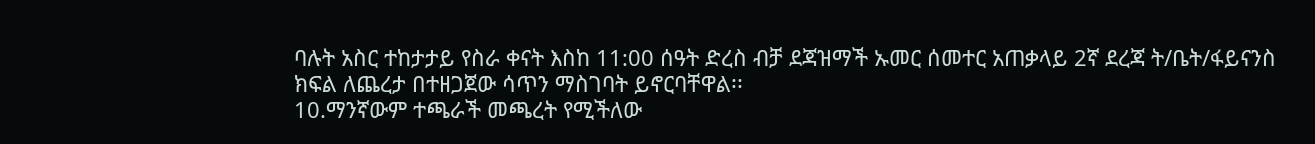ባሉት አስር ተከታታይ የስራ ቀናት እስከ 11:00 ሰዓት ድረስ ብቻ ደጃዝማች ኡመር ሰመተር አጠቃላይ 2ኛ ደረጃ ት/ቤት/ፋይናንስ
ክፍል ለጨረታ በተዘጋጀው ሳጥን ማስገባት ይኖርባቸዋል፡፡
10.ማንኛውም ተጫራች መጫረት የሚችለው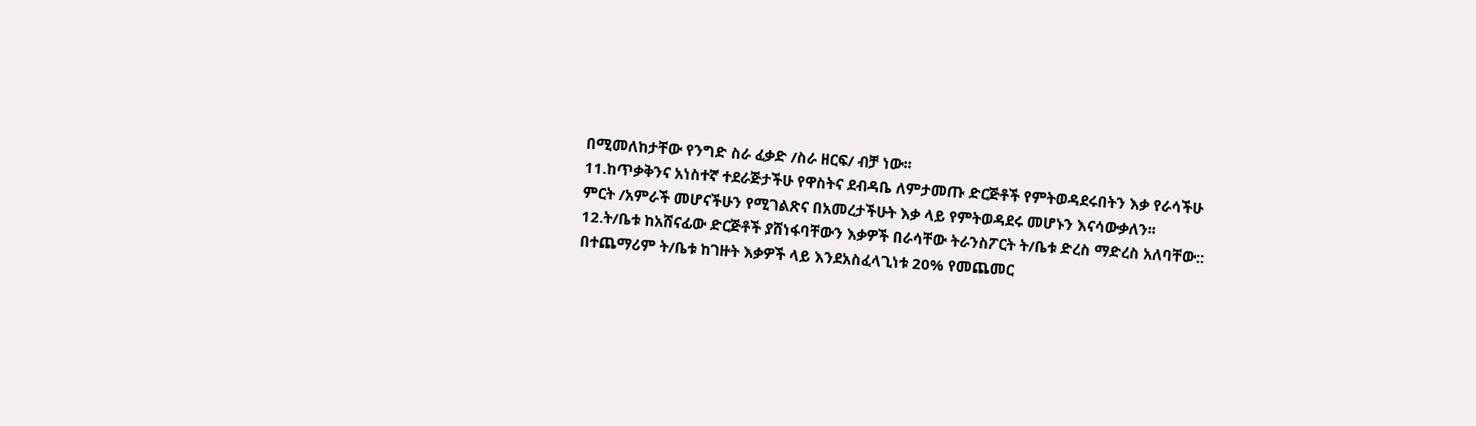በሚመለከታቸው የንግድ ስራ ፈቃድ /ስራ ዘርፍ/ ብቻ ነው፡፡
11.ከጥቃቅንና አነስተኛ ተደራጅታችሁ የዋስትና ደብዳቤ ለምታመጡ ድርጅቶች የምትወዳደሩበትን እቃ የራሳችሁ
ምርት /አምራች መሆናችሁን የሚገልጽና በአመረታችሁት እቃ ላይ የምትወዳደሩ መሆኑን እናሳውቃለን፡፡
12.ት/ቤቱ ከአሸናፊው ድርጅቶች ያሸነፋባቸውን እቃዎች በራሳቸው ትራንስፖርት ት/ቤቱ ድረስ ማድረስ አለባቸው::
በተጨማሪም ት/ቤቱ ከገዙት እቃዎች ላይ እንደአስፈላጊነቱ 20% የመጨመር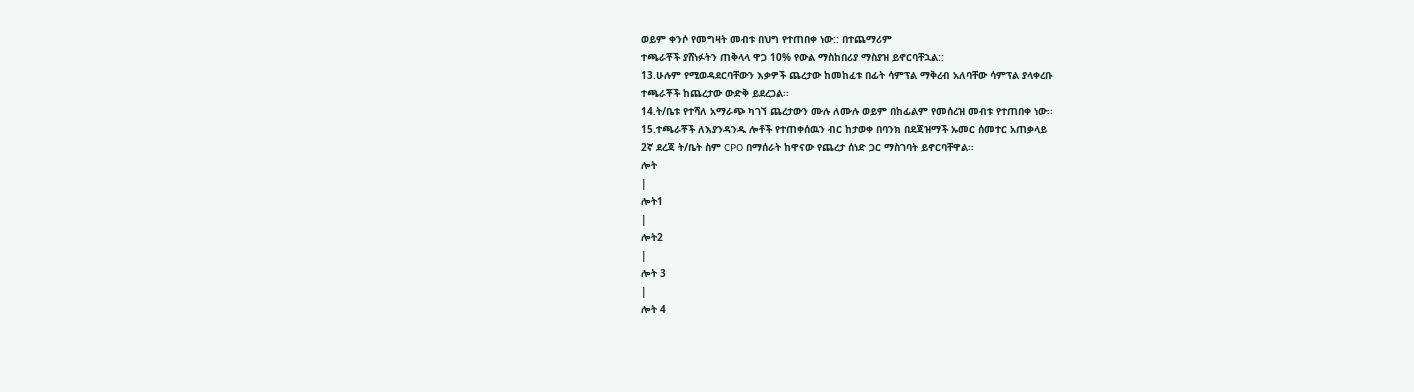ወይም ቀንሶ የመግዛት መብቱ በህግ የተጠበቀ ነው:: በተጨማሪም
ተጫራቾች ያሸነፉትን ጠቅላላ ዋጋ 10% የውል ማስከበሪያ ማስያዝ ይኖርባቸኋል::
13.ሁሉም የሚወዳደርባቸውን እቃዎች ጨረታው ከመከፈቱ በፊት ሳምፕል ማቅረብ አለባቸው ሳምፕል ያላቀረቡ
ተጫራቾች ከጨረታው ውድቅ ይደረጋል፡፡
14.ት/ቤቱ የተሻለ አማራጭ ካገኘ ጨረታውን ሙሉ ለሙሉ ወይም በከፊልም የመሰረዝ መብቱ የተጠበቀ ነው፡፡
15.ተጫራቾች ለእያንዳንዱ ሎቶች የተጠቀሰዉን ብር ከታወቀ በባንክ በደጃዝማች ኡመር ሰመተር አጠቃላይ
2ኛ ደረጃ ት/ቤት ስም CPO በማሰራት ከዋናው የጨረታ ሰነድ ጋር ማስገባት ይኖርባቸዋል፡፡
ሎት
|
ሎት1
|
ሎት2
|
ሎት 3
|
ሎት 4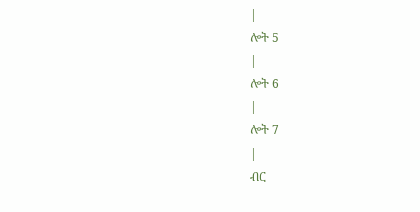|
ሎት 5
|
ሎት 6
|
ሎት 7
|
ብር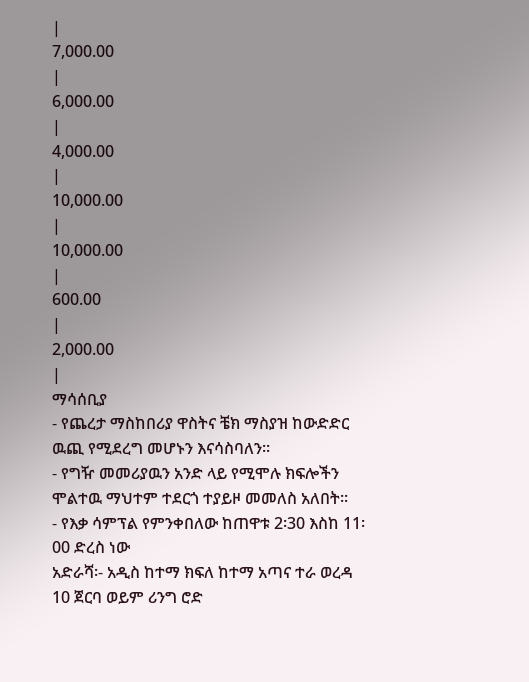|
7,000.00
|
6,000.00
|
4,000.00
|
10,000.00
|
10,000.00
|
600.00
|
2,000.00
|
ማሳሰቢያ
- የጨረታ ማስከበሪያ ዋስትና ቼክ ማስያዝ ከውድድር ዉጪ የሚደረግ መሆኑን እናሳስባለን፡፡
- የግዥ መመሪያዉን አንድ ላይ የሚሞሉ ክፍሎችን ሞልተዉ ማህተም ተደርጎ ተያይዞ መመለስ አለበት፡፡
- የእቃ ሳምፕል የምንቀበለው ከጠዋቱ 2፡30 እስከ 11፡00 ድረስ ነው
አድራሻ፡- አዲስ ከተማ ክፍለ ከተማ አጣና ተራ ወረዳ 10 ጀርባ ወይም ሪንግ ሮድ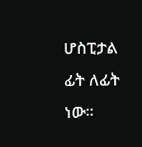ሆስፒታል ፊት ለፊት
ነው፡፡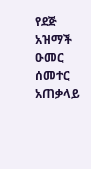የደጅ አዝማች ዑመር ሰመተር አጠቃላይ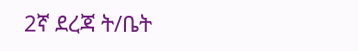2ኛ ደረጃ ት/ቤት